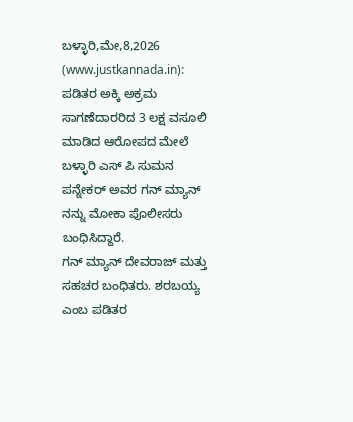ಬಳ್ಳಾರಿ,ಮೇ,8,2026 (www.justkannada.in): ಪಡಿತರ ಅಕ್ಕಿ ಅಕ್ರಮ ಸಾಗಣೆದಾರರಿದ 3 ಲಕ್ಷ ವಸೂಲಿ ಮಾಡಿದ ಆರೋಪದ ಮೇಲೆ ಬಳ್ಳಾರಿ ಎಸ್ ಪಿ ಸುಮನ ಪನ್ನೇಕರ್ ಅವರ ಗನ್ ಮ್ಯಾನ್ ನನ್ನು ಮೋಕಾ ಪೊಲೀಸರು ಬಂಧಿಸಿದ್ದಾರೆ.
ಗನ್ ಮ್ಯಾನ್ ದೇವರಾಜ್ ಮತ್ತು ಸಹಚರ ಬಂಧಿತರು. ಶರಬಯ್ಯ ಎಂಬ ಪಡಿತರ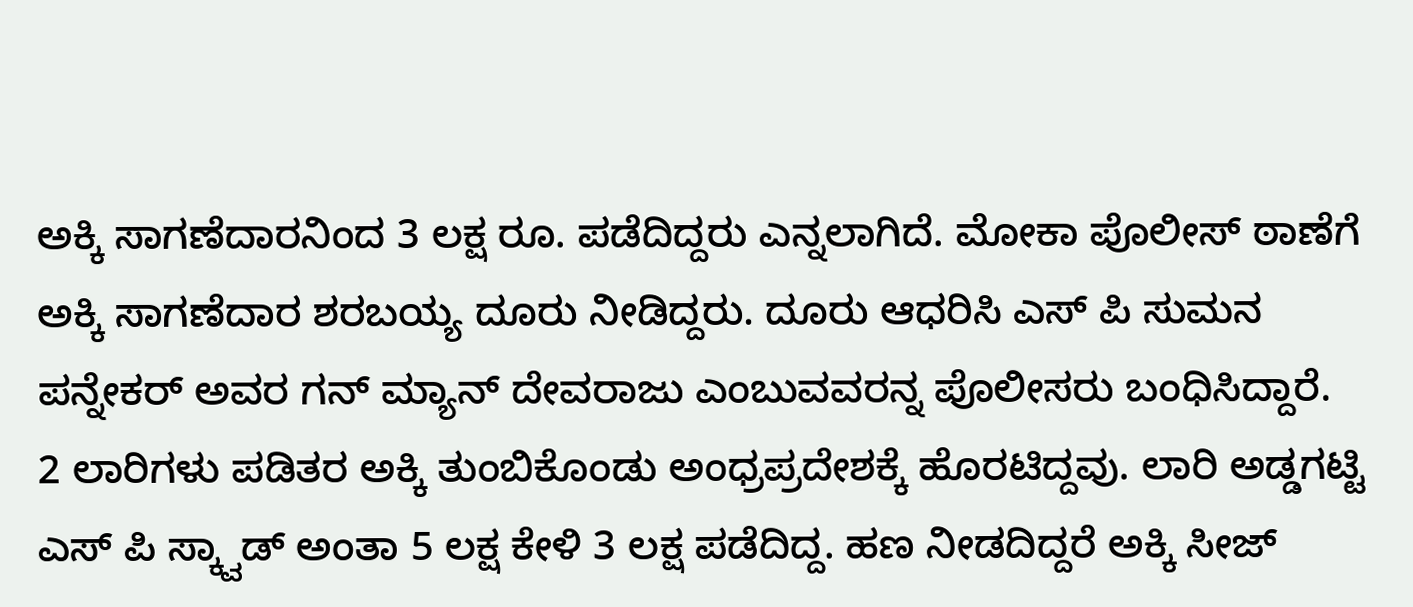ಅಕ್ಕಿ ಸಾಗಣೆದಾರನಿಂದ 3 ಲಕ್ಷ ರೂ. ಪಡೆದಿದ್ದರು ಎನ್ನಲಾಗಿದೆ. ಮೋಕಾ ಪೊಲೀಸ್ ಠಾಣೆಗೆ ಅಕ್ಕಿ ಸಾಗಣೆದಾರ ಶರಬಯ್ಯ ದೂರು ನೀಡಿದ್ದರು. ದೂರು ಆಧರಿಸಿ ಎಸ್ ಪಿ ಸುಮನ ಪನ್ನೇಕರ್ ಅವರ ಗನ್ ಮ್ಯಾನ್ ದೇವರಾಜು ಎಂಬುವವರನ್ನ ಪೊಲೀಸರು ಬಂಧಿಸಿದ್ದಾರೆ.
2 ಲಾರಿಗಳು ಪಡಿತರ ಅಕ್ಕಿ ತುಂಬಿಕೊಂಡು ಅಂಧ್ರಪ್ರದೇಶಕ್ಕೆ ಹೊರಟಿದ್ದವು. ಲಾರಿ ಅಡ್ಡಗಟ್ಟಿ ಎಸ್ ಪಿ ಸ್ಕ್ವಾಡ್ ಅಂತಾ 5 ಲಕ್ಷ ಕೇಳಿ 3 ಲಕ್ಷ ಪಡೆದಿದ್ದ. ಹಣ ನೀಡದಿದ್ದರೆ ಅಕ್ಕಿ ಸೀಜ್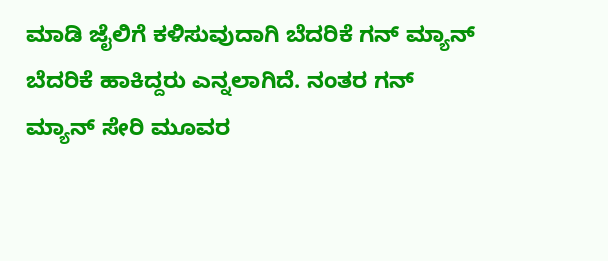ಮಾಡಿ ಜೈಲಿಗೆ ಕಳಿಸುವುದಾಗಿ ಬೆದರಿಕೆ ಗನ್ ಮ್ಯಾನ್ ಬೆದರಿಕೆ ಹಾಕಿದ್ದರು ಎನ್ನಲಾಗಿದೆ. ನಂತರ ಗನ್ ಮ್ಯಾನ್ ಸೇರಿ ಮೂವರ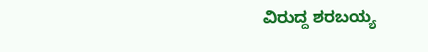ವಿರುದ್ದ ಶರಬಯ್ಯ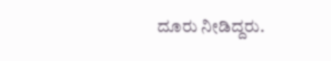ದೂರು ನೀಡಿದ್ದರು.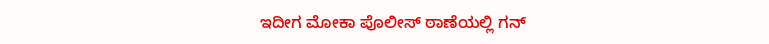ಇದೀಗ ಮೋಕಾ ಪೊಲೀಸ್ ಠಾಣೆಯಲ್ಲಿ ಗನ್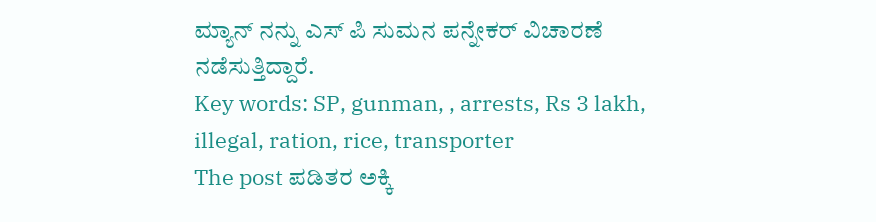ಮ್ಯಾನ್ ನನ್ನು ಎಸ್ ಪಿ ಸುಮನ ಪನ್ನೇಕರ್ ವಿಚಾರಣೆ ನಡೆಸುತ್ತಿದ್ದಾರೆ.
Key words: SP, gunman, , arrests, Rs 3 lakh, illegal, ration, rice, transporter
The post ಪಡಿತರ ಅಕ್ಕಿ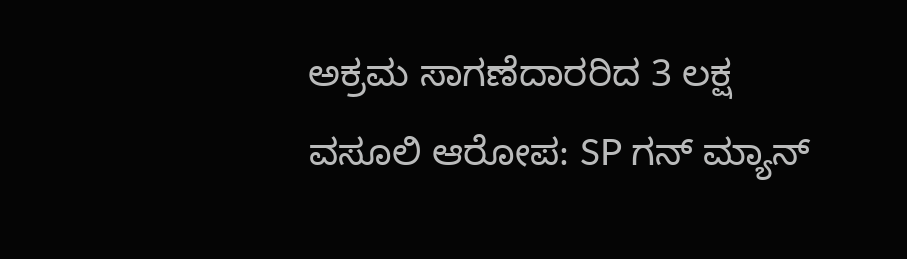ಅಕ್ರಮ ಸಾಗಣೆದಾರರಿದ 3 ಲಕ್ಷ ವಸೂಲಿ ಆರೋಪ: SP ಗನ್ ಮ್ಯಾನ್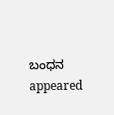ಬಂಧನ appeared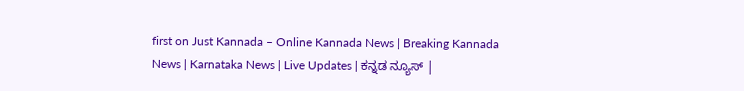first on Just Kannada – Online Kannada News | Breaking Kannada News | Karnataka News | Live Updates | ಕನ್ನಡ ನ್ಯೂಸ್ |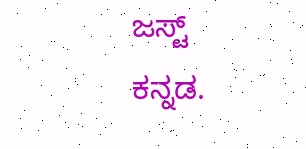ಜಸ್ಟ್ ಕನ್ನಡ.